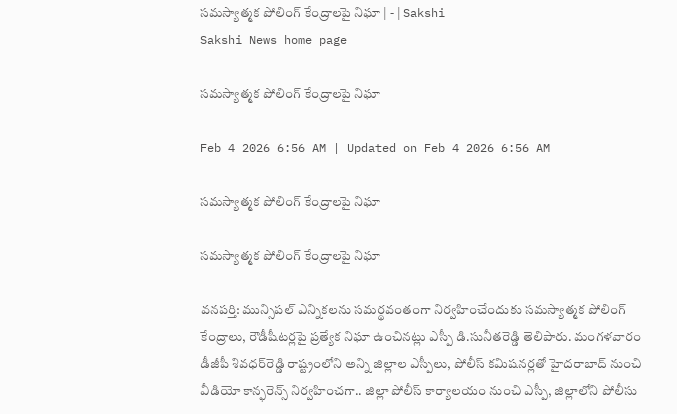సమస్యాత్మక పోలింగ్‌ కేంద్రాలపై నిఘా | - | Sakshi
Sakshi News home page

సమస్యాత్మక పోలింగ్‌ కేంద్రాలపై నిఘా

Feb 4 2026 6:56 AM | Updated on Feb 4 2026 6:56 AM

సమస్యాత్మక పోలింగ్‌ కేంద్రాలపై నిఘా

సమస్యాత్మక పోలింగ్‌ కేంద్రాలపై నిఘా

వనపర్తి: మున్సిపల్‌ ఎన్నికలను సమర్థవంతంగా నిర్వహించేందుకు సమస్యాత్మక పోలింగ్‌ కేంద్రాలు, రౌడీషీటర్లపై ప్రత్యేక నిఘా ఉంచినట్లు ఎస్పీ డి.సునీతరెడ్డి తెలిపారు. మంగళవారం డీజీపీ శివధర్‌రెడ్డి రాష్ట్రంలోని అన్ని జిల్లాల ఎస్పీలు, పోలీస్‌ కమిషనర్లతో హైదరాబాద్‌ నుంచి వీడియో కాన్ఫరెన్స్‌ నిర్వహించగా.. జిల్లా పోలీస్‌ కార్యాలయం నుంచి ఎస్పీ, జిల్లాలోని పోలీసు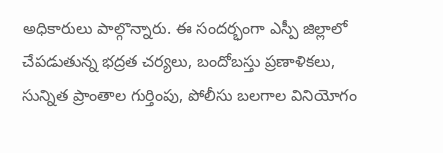అధికారులు పాల్గొన్నారు. ఈ సందర్భంగా ఎస్పీ జిల్లాలో చేపడుతున్న భద్రత చర్యలు, బందోబస్తు ప్రణాళికలు, సున్నిత ప్రాంతాల గుర్తింపు, పోలీసు బలగాల వినియోగం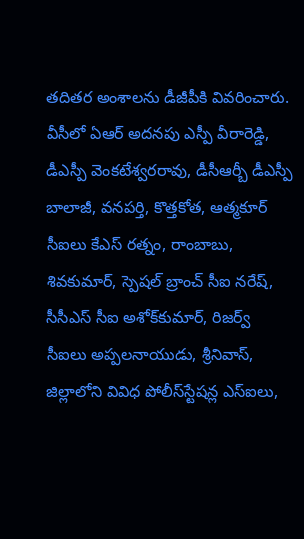తదితర అంశాలను డీజీపీకి వివరించారు. వీసీలో ఏఆర్‌ అదనపు ఎస్పీ వీరారెడ్డి, డీఎస్పీ వెంకటేశ్వరరావు, డీసీఆర్బీ డీఎస్పీ బాలాజీ, వనపర్తి, కొత్తకోత, ఆత్మకూర్‌ సీఐలు కేఎస్‌ రత్నం, రాంబాబు, శివకుమార్‌, స్పెషల్‌ బ్రాంచ్‌ సీఐ నరేష్‌, సీసీఎస్‌ సీఐ అశోక్‌కుమార్‌, రిజర్వ్‌ సీఐలు అప్పలనాయుడు, శ్రీనివాస్‌, జిల్లాలోని వివిధ పోలీస్‌స్టేషన్ల ఎస్‌ఐలు,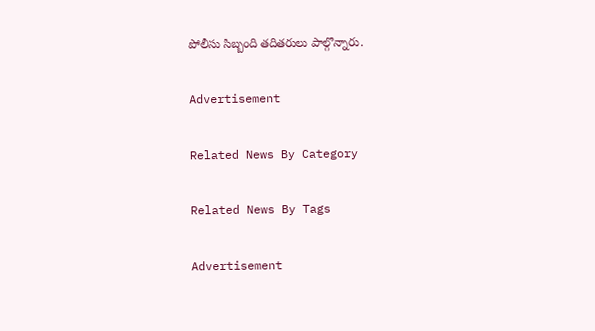పోలీసు సిబ్బంది తదితరులు పాల్గొన్నారు.

Advertisement

Related News By Category

Related News By Tags

Advertisement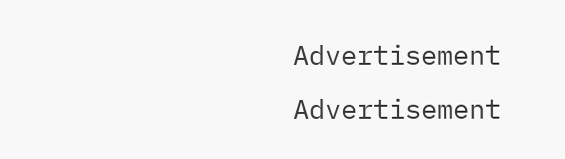Advertisement
Advertisement